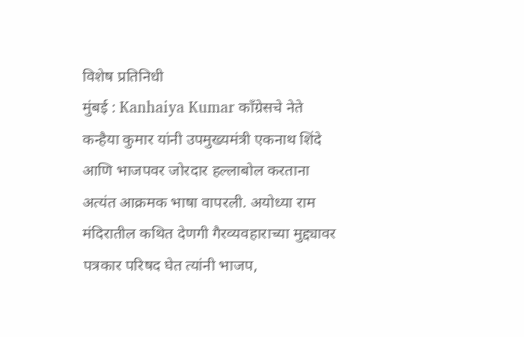विशेष प्रतिनिधी
मुंबई : Kanhaiya Kumar काँग्रेसचे नेते कन्हैया कुमार यांनी उपमुख्यमंत्री एकनाथ शिंदे आणि भाजपवर जोरदार हल्लाबोल करताना अत्यंत आक्रमक भाषा वापरली. अयोध्या राम मंदिरातील कथित देणगी गैरव्यवहाराच्या मुद्द्यावर पत्रकार परिषद घेत त्यांनी भाजप,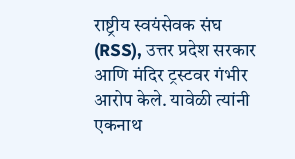राष्ट्रीय स्वयंसेवक संघ (RSS), उत्तर प्रदेश सरकार आणि मंदिर ट्रस्टवर गंभीर आरोप केले. यावेळी त्यांनी एकनाथ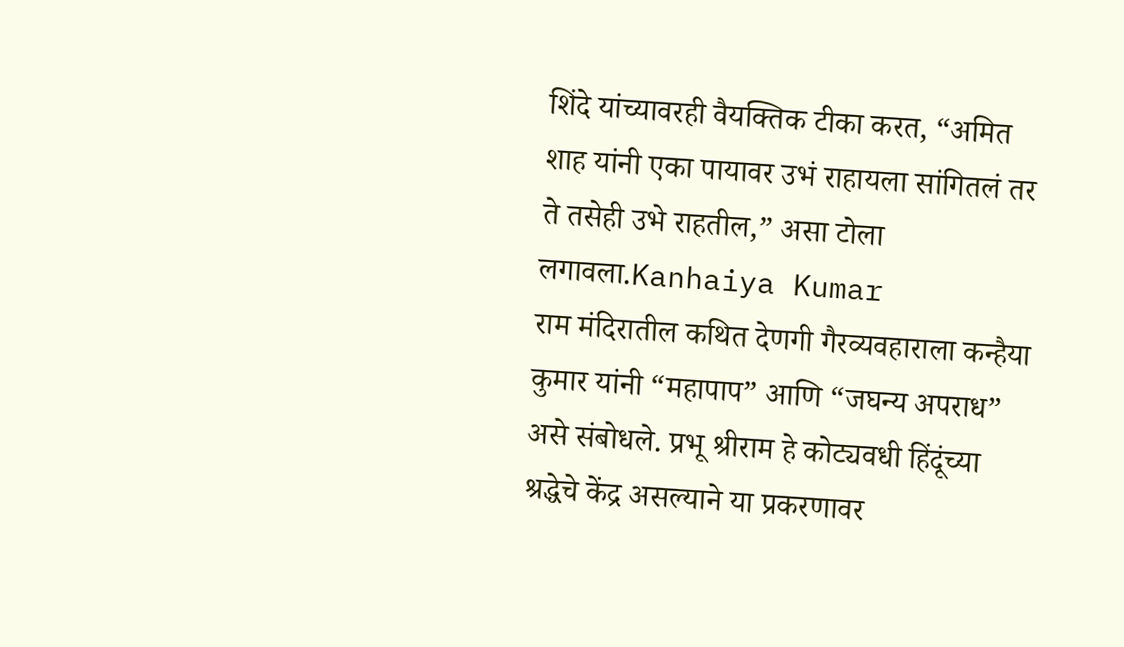शिंदे यांच्यावरही वैयक्तिक टीका करत, “अमित शाह यांनी एका पायावर उभं राहायला सांगितलं तर ते तसेही उभे राहतील,” असा टोला लगावला.Kanhaiya Kumar
राम मंदिरातील कथित देणगी गैरव्यवहाराला कन्हैया कुमार यांनी “महापाप” आणि “जघन्य अपराध” असे संबोधले. प्रभू श्रीराम हे कोट्यवधी हिंदूंच्या श्रद्धेचे केंद्र असल्याने या प्रकरणावर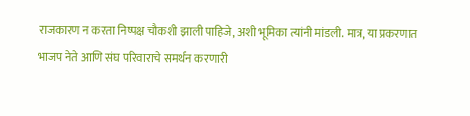राजकारण न करता निष्पक्ष चौकशी झाली पाहिजे, अशी भूमिका त्यांनी मांडली. मात्र, या प्रकरणात भाजप नेते आणि संघ परिवाराचे समर्थन करणारी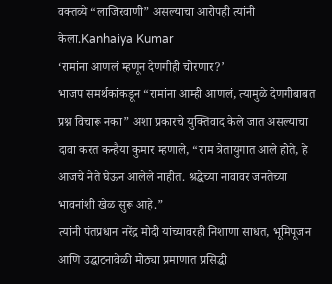वक्तव्ये “लाजिरवाणी” असल्याचा आरोपही त्यांनी केला.Kanhaiya Kumar
‘रामांना आणलं म्हणून देणगीही चोरणार?’
भाजप समर्थकांकडून “रामांना आम्ही आणलं, त्यामुळे देणगीबाबत प्रश्न विचारू नका” अशा प्रकारचे युक्तिवाद केले जात असल्याचा दावा करत कन्हैया कुमार म्हणाले, “राम त्रेतायुगात आले होते, हे आजचे नेते घेऊन आलेले नाहीत. श्रद्धेच्या नावावर जनतेच्या भावनांशी खेळ सुरू आहे.”
त्यांनी पंतप्रधान नरेंद्र मोदी यांच्यावरही निशाणा साधत, भूमिपूजन आणि उद्घाटनावेळी मोठ्या प्रमाणात प्रसिद्धी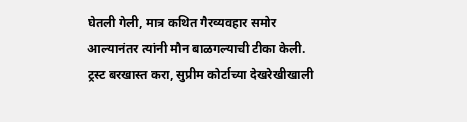घेतली गेली, मात्र कथित गैरव्यवहार समोर आल्यानंतर त्यांनी मौन बाळगल्याची टीका केली.
ट्रस्ट बरखास्त करा, सुप्रीम कोर्टाच्या देखरेखीखाली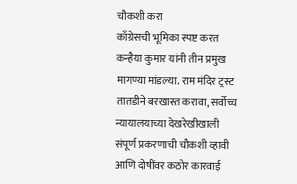चौकशी करा
काँग्रेसची भूमिका स्पष्ट करत कन्हैया कुमार यांनी तीन प्रमुख मागण्या मांडल्या. राम मंदिर ट्रस्ट तातडीने बरखास्त करावा, सर्वोच्च न्यायालयाच्या देखरेखीखाली संपूर्ण प्रकरणाची चौकशी व्हावी आणि दोषींवर कठोर कारवाई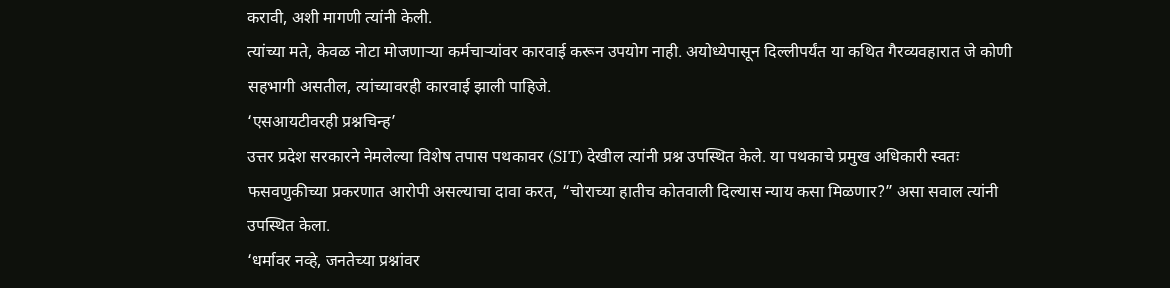करावी, अशी मागणी त्यांनी केली.
त्यांच्या मते, केवळ नोटा मोजणाऱ्या कर्मचाऱ्यांवर कारवाई करून उपयोग नाही. अयोध्येपासून दिल्लीपर्यंत या कथित गैरव्यवहारात जे कोणी सहभागी असतील, त्यांच्यावरही कारवाई झाली पाहिजे.
‘एसआयटीवरही प्रश्नचिन्ह’
उत्तर प्रदेश सरकारने नेमलेल्या विशेष तपास पथकावर (SIT) देखील त्यांनी प्रश्न उपस्थित केले. या पथकाचे प्रमुख अधिकारी स्वतः फसवणुकीच्या प्रकरणात आरोपी असल्याचा दावा करत, “चोराच्या हातीच कोतवाली दिल्यास न्याय कसा मिळणार?” असा सवाल त्यांनी उपस्थित केला.
‘धर्मावर नव्हे, जनतेच्या प्रश्नांवर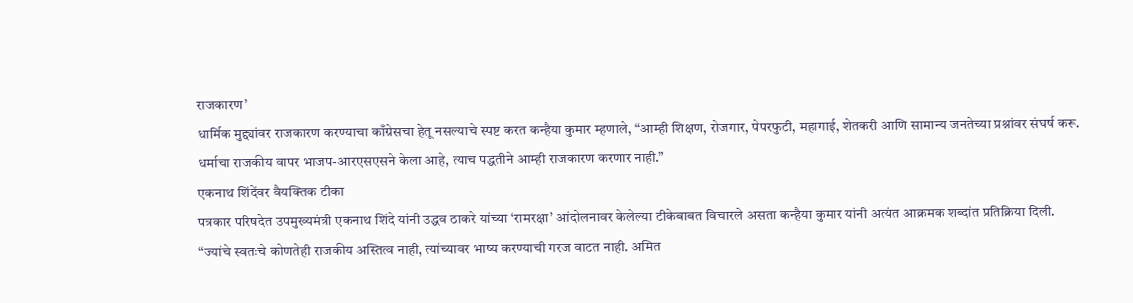राजकारण’
धार्मिक मुद्द्यांवर राजकारण करण्याचा काँग्रेसचा हेतू नसल्याचे स्पष्ट करत कन्हैया कुमार म्हणाले, “आम्ही शिक्षण, रोजगार, पेपरफुटी, महागाई, शेतकरी आणि सामान्य जनतेच्या प्रश्नांवर संघर्ष करू. धर्माचा राजकीय वापर भाजप-आरएसएसने केला आहे, त्याच पद्धतीने आम्ही राजकारण करणार नाही.”
एकनाथ शिंदेंवर वैयक्तिक टीका
पत्रकार परिषदेत उपमुख्यमंत्री एकनाथ शिंदे यांनी उद्धव ठाकरे यांच्या ‘रामरक्षा’ आंदोलनावर केलेल्या टीकेबाबत विचारले असता कन्हैया कुमार यांनी अत्यंत आक्रमक शब्दांत प्रतिक्रिया दिली.
“ज्यांचे स्वतःचे कोणतेही राजकीय अस्तित्व नाही, त्यांच्यावर भाष्य करण्याची गरज वाटत नाही. अमित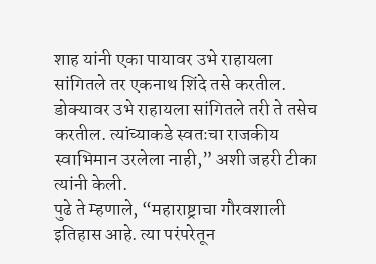शाह यांनी एका पायावर उभे राहायला सांगितले तर एकनाथ शिंदे तसे करतील. डोक्यावर उभे राहायला सांगितले तरी ते तसेच करतील. त्यांच्याकडे स्वतःचा राजकीय स्वाभिमान उरलेला नाही,” अशी जहरी टीका त्यांनी केली.
पुढे ते म्हणाले, “महाराष्ट्राचा गौरवशाली इतिहास आहे. त्या परंपरेतून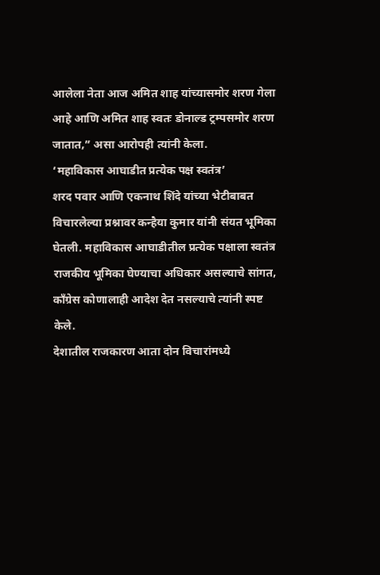आलेला नेता आज अमित शाह यांच्यासमोर शरण गेला आहे आणि अमित शाह स्वतः डोनाल्ड ट्रम्पसमोर शरण जातात,” असा आरोपही त्यांनी केला.
‘महाविकास आघाडीत प्रत्येक पक्ष स्वतंत्र’
शरद पवार आणि एकनाथ शिंदे यांच्या भेटीबाबत विचारलेल्या प्रश्नावर कन्हैया कुमार यांनी संयत भूमिका घेतली. महाविकास आघाडीतील प्रत्येक पक्षाला स्वतंत्र राजकीय भूमिका घेण्याचा अधिकार असल्याचे सांगत, काँग्रेस कोणालाही आदेश देत नसल्याचे त्यांनी स्पष्ट केले.
देशातील राजकारण आता दोन विचारांमध्ये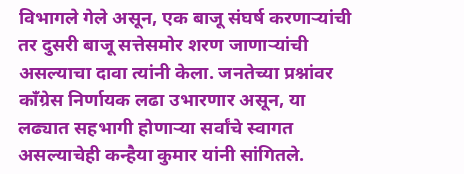विभागले गेले असून, एक बाजू संघर्ष करणाऱ्यांची तर दुसरी बाजू सत्तेसमोर शरण जाणाऱ्यांची असल्याचा दावा त्यांनी केला. जनतेच्या प्रश्नांवर काँग्रेस निर्णायक लढा उभारणार असून, या लढ्यात सहभागी होणाऱ्या सर्वांचे स्वागत असल्याचेही कन्हैया कुमार यांनी सांगितले.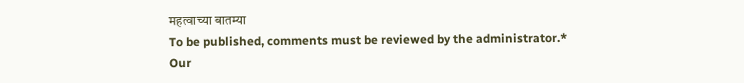महत्वाच्या बातम्या
To be published, comments must be reviewed by the administrator.*
Our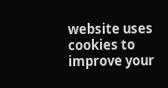website uses cookies to improve your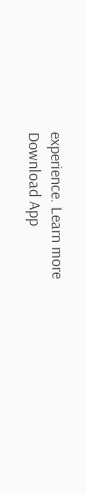experience. Learn more
Download App